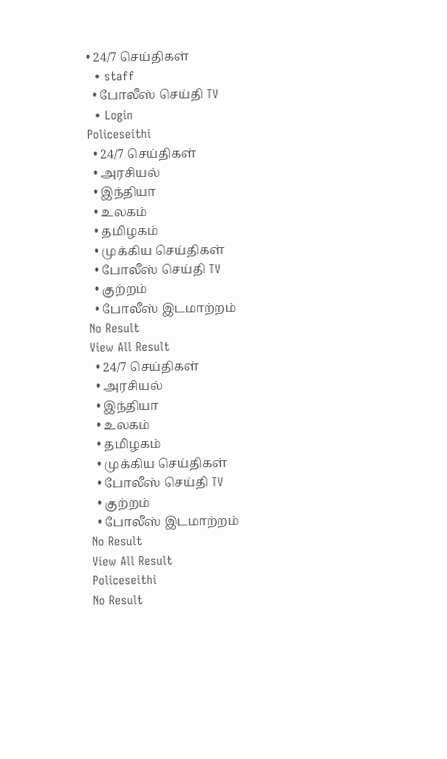• 24/7 செய்திகள்
  • staff
  • போலீஸ் செய்தி TV
  • Login
Policeseithi
  • 24/7 செய்திகள்
  • அரசியல்
  • இந்தியா
  • உலகம்
  • தமிழகம்
  • முக்கிய செய்திகள்
  • போலீஸ் செய்தி TV
  • குற்றம்
  • போலீஸ் இடமாற்றம்
No Result
View All Result
  • 24/7 செய்திகள்
  • அரசியல்
  • இந்தியா
  • உலகம்
  • தமிழகம்
  • முக்கிய செய்திகள்
  • போலீஸ் செய்தி TV
  • குற்றம்
  • போலீஸ் இடமாற்றம்
No Result
View All Result
Policeseithi
No Result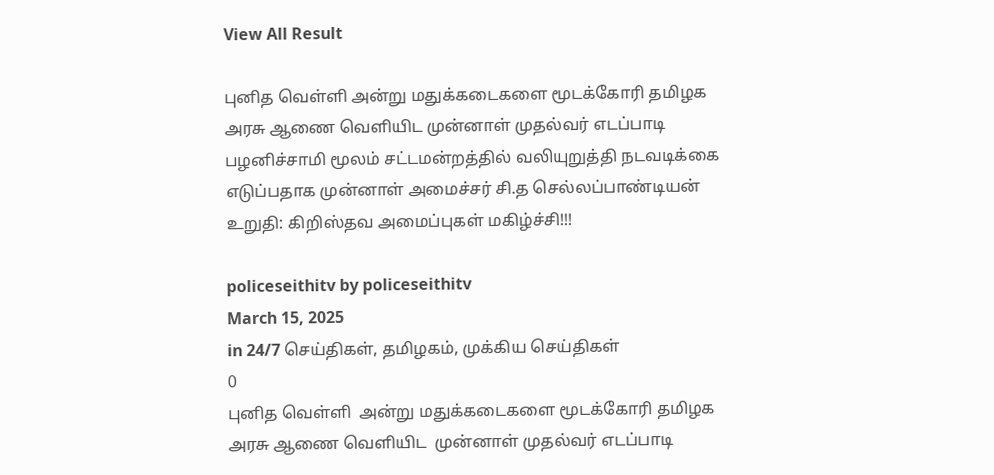View All Result

புனித வெள்ளி அன்று மதுக்கடைகளை மூடக்கோரி தமிழக அரசு ஆணை வெளியிட முன்னாள் முதல்வர் எடப்பாடி பழனிச்சாமி மூலம் சட்டமன்றத்தில் வலியுறுத்தி நடவடிக்கை எடுப்பதாக முன்னாள் அமைச்சர் சி.த செல்லப்பாண்டியன் உறுதி: கிறிஸ்தவ அமைப்புகள் மகிழ்ச்சி!!!

policeseithitv by policeseithitv
March 15, 2025
in 24/7 செய்திகள், தமிழகம், முக்கிய செய்திகள்
0
புனித வெள்ளி  அன்று மதுக்கடைகளை மூடக்கோரி தமிழக அரசு ஆணை வெளியிட  முன்னாள் முதல்வர் எடப்பாடி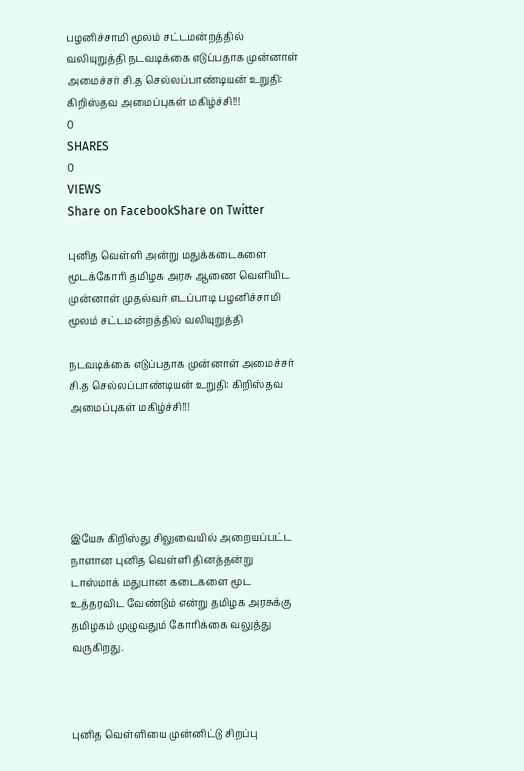பழனிச்சாமி மூலம் சட்டமன்றத்தில்   வலியுறுத்தி நடவடிக்கை எடுப்பதாக முன்னாள் அமைச்சர் சி.த செல்லப்பாண்டியன் உறுதி: கிறிஸ்தவ அமைப்புகள் மகிழ்ச்சி!!!
0
SHARES
0
VIEWS
Share on FacebookShare on Twitter

புனித வெள்ளி அன்று மதுக்கடைகளை மூடக்கோரி தமிழக அரசு ஆணை வெளியிட முன்னாள் முதல்வர் எடப்பாடி பழனிச்சாமி மூலம் சட்டமன்றத்தில் வலியுறுத்தி

நடவடிக்கை எடுப்பதாக முன்னாள் அமைச்சர் சி.த செல்லப்பாண்டியன் உறுதி: கிறிஸ்தவ அமைப்புகள் மகிழ்ச்சி!!!





இயேசு கிறிஸ்து சிலுவையில் அறையப்பட்ட நாளான புனித வெள்ளி தினத்தன்று டாஸ்மாக் மதுபான கடைகளை மூட உத்தரவிட வேண்டும் என்று தமிழக அரசுக்கு தமிழகம் முழுவதும் கோரிக்கை வலுத்து வருகிறது.



புனித வெள்ளியை முன்னிட்டு சிறப்பு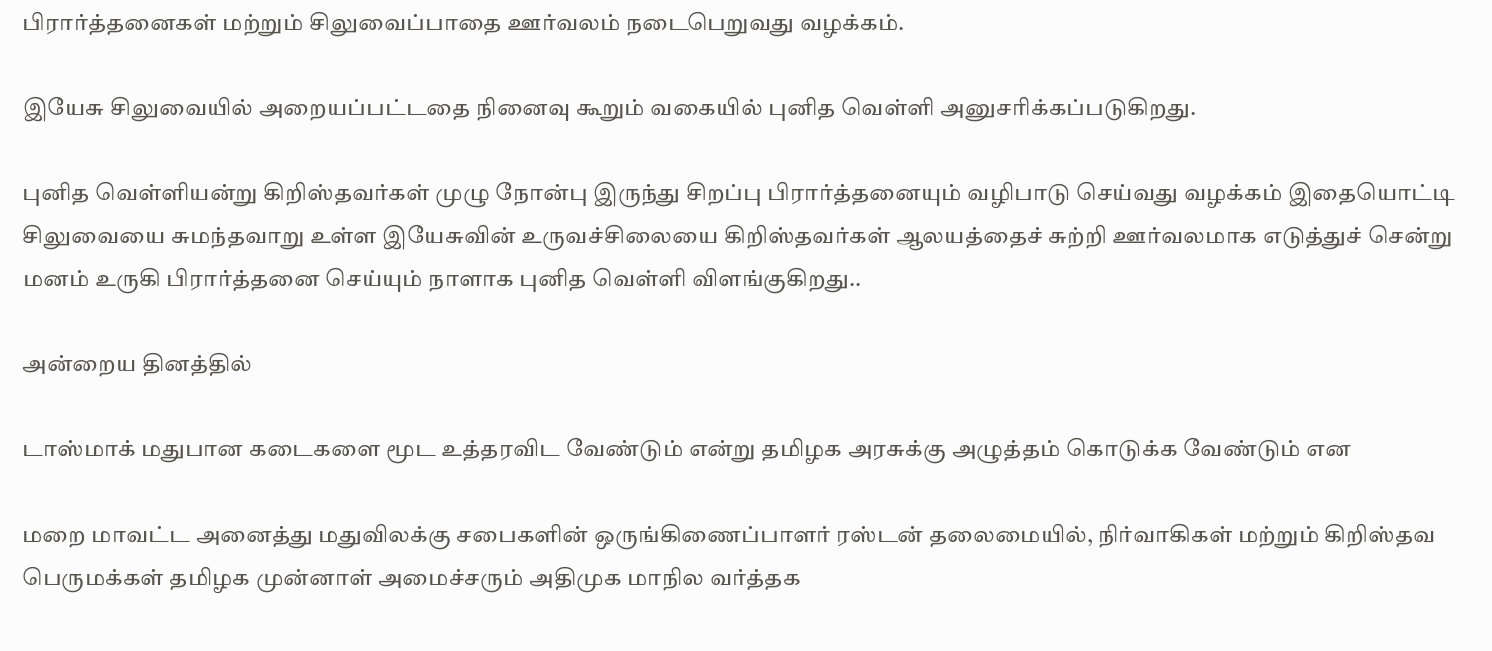பிரார்த்தனைகள் மற்றும் சிலுவைப்பாதை ஊர்வலம் நடைபெறுவது வழக்கம்.

இயேசு சிலுவையில் அறையப்பட்டதை நினைவு கூறும் வகையில் புனித வெள்ளி அனுசரிக்கப்படுகிறது.

புனித வெள்ளியன்று கிறிஸ்தவர்கள் முழு நோன்பு இருந்து சிறப்பு பிரார்த்தனையும் வழிபாடு செய்வது வழக்கம் இதையொட்டி சிலுவையை சுமந்தவாறு உள்ள இயேசுவின் உருவச்சிலையை கிறிஸ்தவர்கள் ஆலயத்தைச் சுற்றி ஊர்வலமாக எடுத்துச் சென்று மனம் உருகி பிரார்த்தனை செய்யும் நாளாக புனித வெள்ளி விளங்குகிறது..

அன்றைய தினத்தில்

டாஸ்மாக் மதுபான கடைகளை மூட உத்தரவிட வேண்டும் என்று தமிழக அரசுக்கு அழுத்தம் கொடுக்க வேண்டும் என

மறை மாவட்ட அனைத்து மதுவிலக்கு சபைகளின் ஒருங்கிணைப்பாளர் ரஸ்டன் தலைமையில், நிர்வாகிகள் மற்றும் கிறிஸ்தவ பெருமக்கள் தமிழக முன்னாள் அமைச்சரும் அதிமுக மாநில வர்த்தக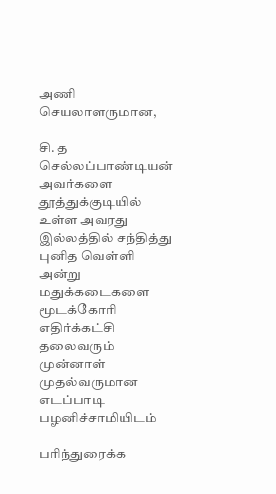அணி செயலாளருமான,

சி. த செல்லப்பாண்டியன் அவர்களை தூத்துக்குடியில் உள்ள அவரது இல்லத்தில் சந்தித்து புனித வெள்ளி அன்று மதுக்கடைகளை மூடக்கோரி எதிர்க்கட்சி தலைவரும் முன்னாள் முதல்வருமான எடப்பாடி பழனிச்சாமியிடம்

பரிந்துரைக்க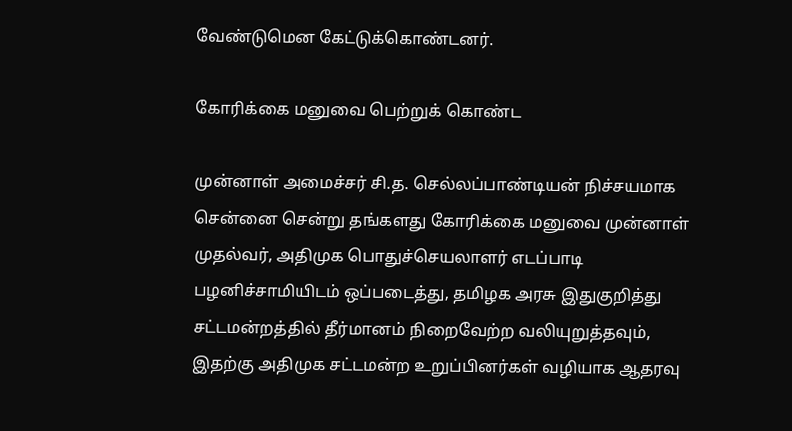வேண்டுமென கேட்டுக்கொண்டனர்.

கோரிக்கை மனுவை பெற்றுக் கொண்ட

முன்னாள் அமைச்சர் சி.த. செல்லப்பாண்டியன் நிச்சயமாக சென்னை சென்று தங்களது கோரிக்கை மனுவை முன்னாள் முதல்வர், அதிமுக பொதுச்செயலாளர் எடப்பாடி பழனிச்சாமியிடம் ஒப்படைத்து, தமிழக அரசு இதுகுறித்து சட்டமன்றத்தில் தீர்மானம் நிறைவேற்ற வலியுறுத்தவும், இதற்கு அதிமுக சட்டமன்ற உறுப்பினர்கள் வழியாக ஆதரவு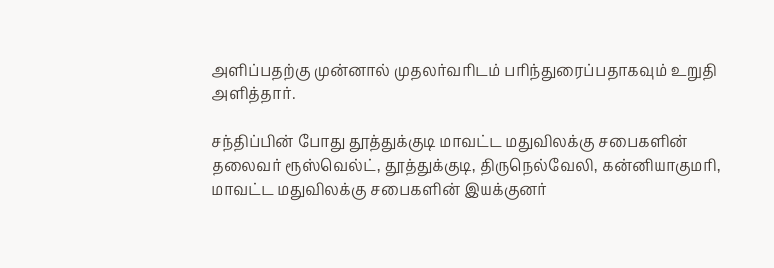அளிப்பதற்கு முன்னால் முதலர்வரிடம் பரிந்துரைப்பதாகவும் உறுதி அளித்தார்.

சந்திப்பின் போது தூத்துக்குடி மாவட்ட மதுவிலக்கு சபைகளின் தலைவர் ரூஸ்வெல்ட், தூத்துக்குடி, திருநெல்வேலி, கன்னியாகுமரி, மாவட்ட மதுவிலக்கு சபைகளின் இயக்குனர்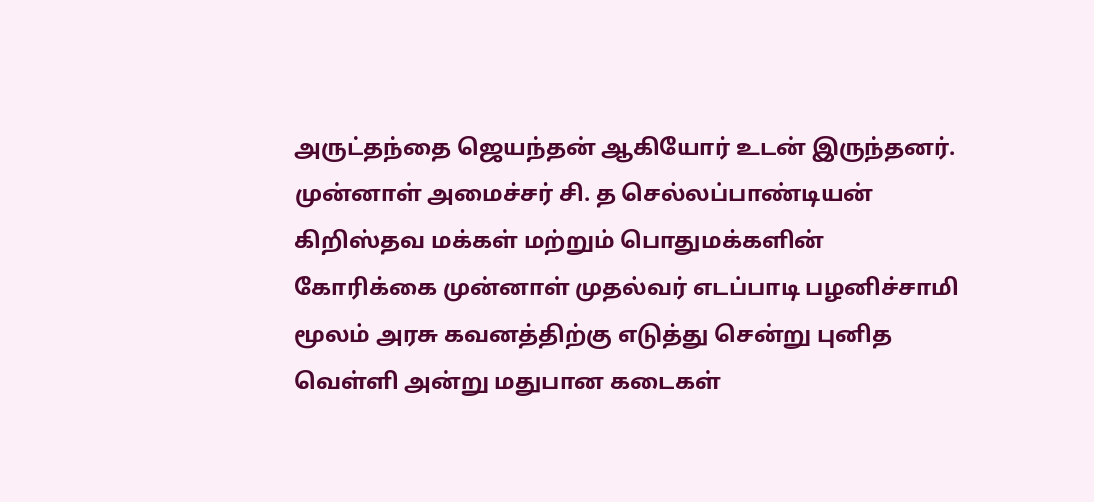அருட்தந்தை ஜெயந்தன் ஆகியோர் உடன் இருந்தனர். முன்னாள் அமைச்சர் சி. த செல்லப்பாண்டியன் கிறிஸ்தவ மக்கள் மற்றும் பொதுமக்களின் கோரிக்கை முன்னாள் முதல்வர் எடப்பாடி பழனிச்சாமி மூலம் அரசு கவனத்திற்கு எடுத்து சென்று புனித வெள்ளி அன்று மதுபான கடைகள்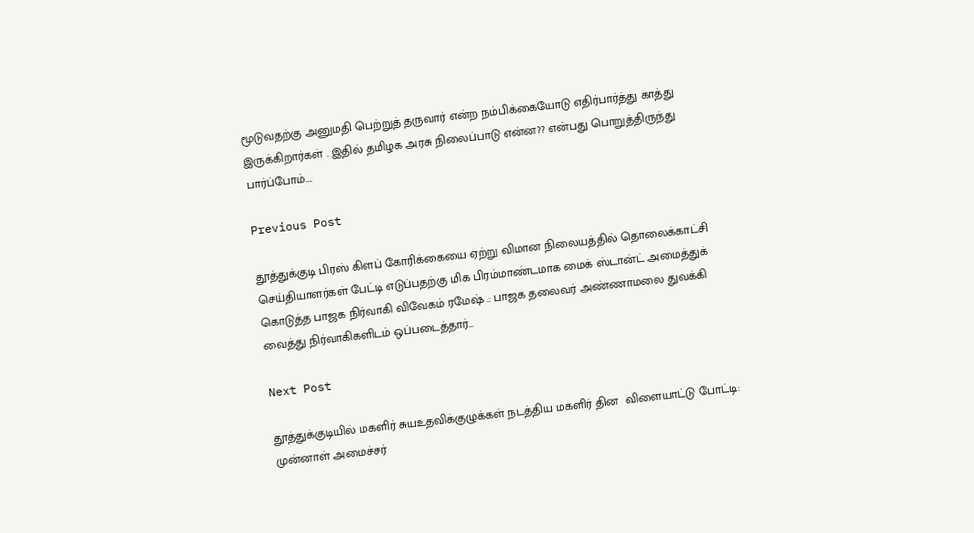மூடுவதற்கு அனுமதி பெற்றுத் தருவார் என்ற நம்பிக்கையோடு எதிர்பார்த்து காத்து இருக்கிறார்கள் . இதில் தமிழக அரசு நிலைப்பாடு என்ன?? என்பது பொறுத்திருந்து பார்ப்போம்….

Previous Post

தூத்துக்குடி பிரஸ் கிளப் கோரிக்கையை ஏற்று விமான நிலையத்தில் தொலைக்காட்சி செய்தியாளர்கள் பேட்டி எடுப்பதற்கு மிக பிரம்மாண்டமாக மைக் ஸ்டான்ட் அமைத்துக் கொடுத்த பாஜக நிர்வாகி விவேகம் ரமேஷ் .: பாஜக தலைவர் அண்ணாமலை துவக்கி வைத்து நிர்வாகிகளிடம் ஒப்படைத்தார்…

Next Post

தூத்துக்குடியில் மகளிர் சுயஉதவிக்குழுக்கள் நடத்திய மகளிர் தின  விளையாட்டு போட்டி:  முன்னாள் அமைச்சர்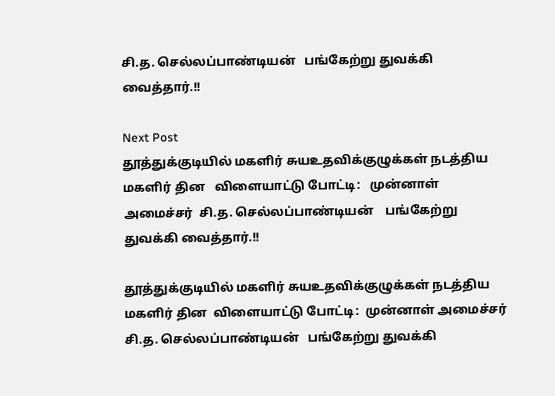சி.த. செல்லப்பாண்டியன்   பங்கேற்று துவக்கி வைத்தார்.!!

Next Post
தூத்துக்குடியில் மகளிர் சுயஉதவிக்குழுக்கள் நடத்திய மகளிர் தின   விளையாட்டு போட்டி:   முன்னாள் அமைச்சர்  சி.த. செல்லப்பாண்டியன்    பங்கேற்று துவக்கி வைத்தார்.!!

தூத்துக்குடியில் மகளிர் சுயஉதவிக்குழுக்கள் நடத்திய மகளிர் தின  விளையாட்டு போட்டி:  முன்னாள் அமைச்சர் சி.த. செல்லப்பாண்டியன்   பங்கேற்று துவக்கி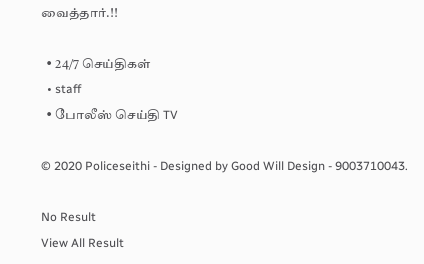வைத்தார்.!!

  • 24/7 செய்திகள்
  • staff
  • போலீஸ் செய்தி TV

© 2020 Policeseithi - Designed by Good Will Design - 9003710043.

No Result
View All Result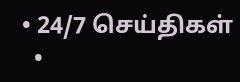• 24/7 செய்திகள்
  •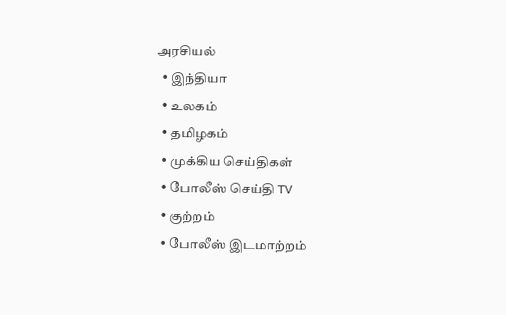அரசியல்
  • இந்தியா
  • உலகம்
  • தமிழகம்
  • முக்கிய செய்திகள்
  • போலீஸ் செய்தி TV
  • குற்றம்
  • போலீஸ் இடமாற்றம்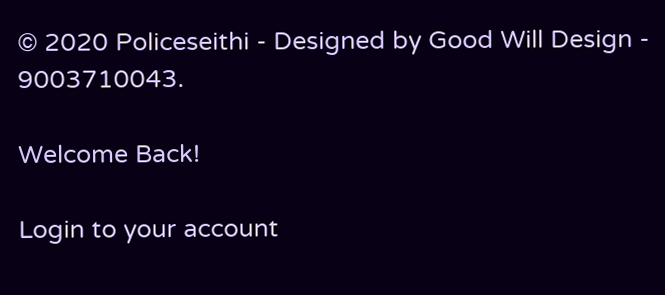© 2020 Policeseithi - Designed by Good Will Design - 9003710043.

Welcome Back!

Login to your account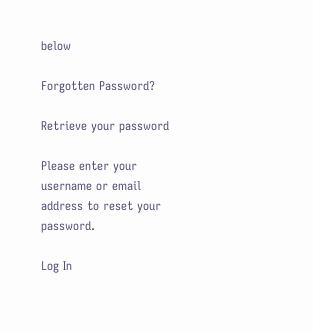below

Forgotten Password?

Retrieve your password

Please enter your username or email address to reset your password.

Log In